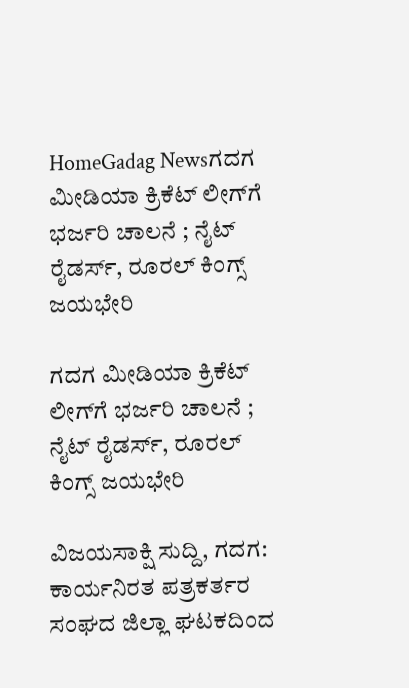HomeGadag Newsಗದಗ ಮೀಡಿಯಾ ಕ್ರಿಕೆಟ್ ಲೀಗ್‌ಗೆ ಭರ್ಜರಿ ಚಾಲನೆ ; ನೈಟ್ ರೈಡರ್ಸ್, ರೂರಲ್ ಕಿಂಗ್ಸ್ ಜಯಭೇರಿ

ಗದಗ ಮೀಡಿಯಾ ಕ್ರಿಕೆಟ್ ಲೀಗ್‌ಗೆ ಭರ್ಜರಿ ಚಾಲನೆ ; ನೈಟ್ ರೈಡರ್ಸ್, ರೂರಲ್ ಕಿಂಗ್ಸ್ ಜಯಭೇರಿ

ವಿಜಯಸಾಕ್ಷಿ ಸುದ್ದಿ, ಗದಗ: ಕಾರ್ಯನಿರತ ಪತ್ರಕರ್ತರ ಸಂಘದ ಜಿಲ್ಲಾ ಘಟಕದಿಂದ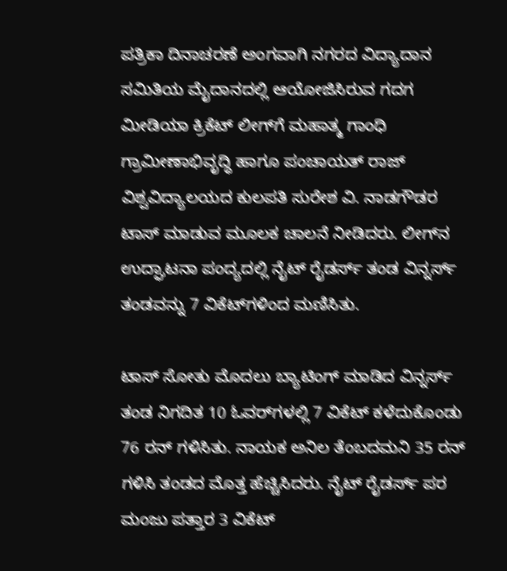ಪತ್ರಿಕಾ ದಿನಾಚರಣೆ ಅಂಗವಾಗಿ ನಗರದ ವಿದ್ಯಾದಾನ ಸಮಿತಿಯ ಮೈದಾನದಲ್ಲಿ ಆಯೋಜಿಸಿರುವ ಗದಗ ಮೀಡಿಯಾ ಕ್ರಿಕೆಟ್‌ ಲೀಗ್‌ಗೆ ಮಹಾತ್ಮ ಗಾಂಧಿ ಗ್ರಾಮೀಣಾಭಿವೃದ್ಧಿ ಹಾಗೂ ಪಂಚಾಯತ್ ರಾಜ್ ವಿಶ್ವವಿದ್ಯಾಲಯದ ಕುಲಪತಿ ಸುರೇಶ ವಿ. ನಾಡಗೌಡರ ಟಾಸ್‌ ಮಾಡುವ ಮೂಲಕ ಚಾಲನೆ ನೀಡಿದರು. ಲೀಗ್‌ನ ಉದ್ಘಾಟನಾ ಪಂದ್ಯದಲ್ಲಿ ನೈಟ್‌ ರೈಡರ್ಸ್‌ ತಂಡ ವಿನ್ನರ್ಸ್‌ ತಂಡವನ್ನು 7 ವಿಕೆಟ್‌ಗಳಿಂದ ಮಣಿಸಿತು.

ಟಾಸ್‌ ಸೋತು ಮೊದಲು ಬ್ಯಾಟಿಂಗ್‌ ಮಾಡಿದ ವಿನ್ನರ್ಸ್‌ ತಂಡ ನಿಗದಿತ 10 ಓವರ್‌ಗಳಲ್ಲಿ 7 ವಿಕೆಟ್‌ ಕಳೆದುಕೊಂಡು 76 ರನ್‌ ಗಳಿಸಿತು. ನಾಯಕ ಅನಿಲ ತೆಂಬದಮನಿ 35 ರನ್‌ ಗಳಿಸಿ ತಂಡದ ಮೊತ್ತ ಹೆಚ್ಚಿಸಿದರು. ನೈಟ್‌ ರೈಡರ್ಸ್‌ ಪರ ಮಂಜು ಪತ್ತಾರ 3 ವಿಕೆಟ್‌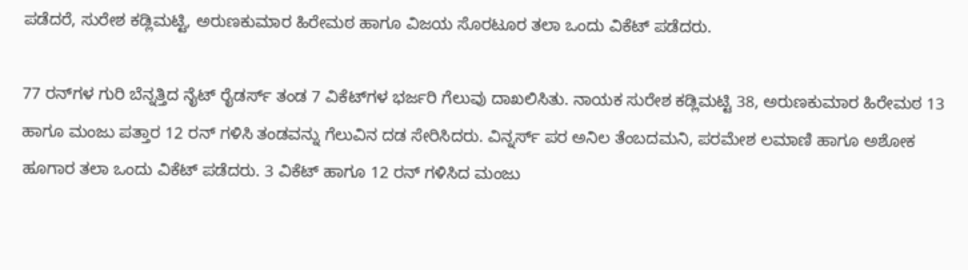ಪಡೆದರೆ, ಸುರೇಶ ಕಡ್ಲಿಮಟ್ಟಿ, ಅರುಣಕುಮಾರ ಹಿರೇಮಠ ಹಾಗೂ ವಿಜಯ ಸೊರಟೂರ ತಲಾ ಒಂದು ವಿಕೆಟ್‌ ಪಡೆದರು.

77 ರನ್‌ಗಳ ಗುರಿ ಬೆನ್ನತ್ತಿದ ನೈಟ್‌ ರೈಡರ್ಸ್‌ ತಂಡ 7 ವಿಕೆಟ್‌ಗಳ ಭರ್ಜರಿ ಗೆಲುವು ದಾಖಲಿಸಿತು. ನಾಯಕ ಸುರೇಶ ಕಡ್ಲಿಮಟ್ಟಿ 38, ಅರುಣಕುಮಾರ ಹಿರೇಮಠ 13 ಹಾಗೂ ಮಂಜು ಪತ್ತಾರ 12 ರನ್‌ ಗಳಿಸಿ ತಂಡವನ್ನು ಗೆಲುವಿನ ದಡ ಸೇರಿಸಿದರು. ವಿನ್ನರ್ಸ್‌ ಪರ ಅನಿಲ ತೆಂಬದಮನಿ, ಪರಮೇಶ ಲಮಾಣಿ ಹಾಗೂ ಅಶೋಕ ಹೂಗಾರ ತಲಾ ಒಂದು ವಿಕೆಟ್‌ ಪಡೆದರು. 3 ವಿಕೆಟ್‌ ಹಾಗೂ 12 ರನ್‌ ಗಳಿಸಿದ ಮಂಜು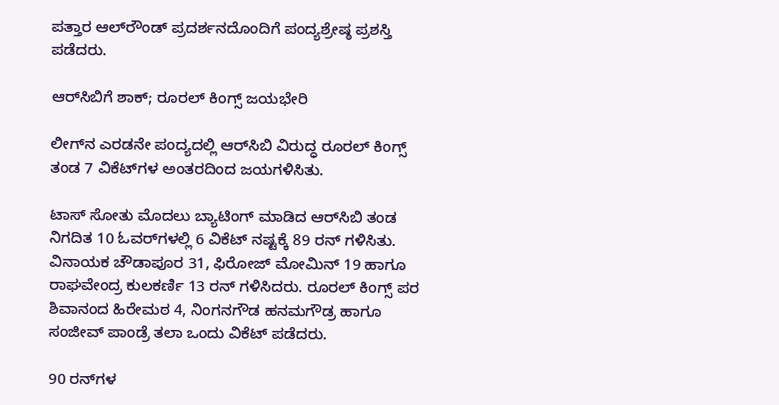ಪತ್ತಾರ ಆಲ್‌ರೌಂಡ್‌ ಪ್ರದರ್ಶನದೊಂದಿಗೆ ಪಂದ್ಯಶ್ರೇಷ್ಠ ಪ್ರಶಸ್ತಿ ಪಡೆದರು.

ಆರ್‌ಸಿಬಿಗೆ ಶಾಕ್; ರೂರಲ್‌ ಕಿಂಗ್ಸ್‌ ಜಯಭೇರಿ

ಲೀಗ್‌ನ ಎರಡನೇ ಪಂದ್ಯದಲ್ಲಿ ಆರ್‌ಸಿಬಿ ವಿರುದ್ಧ ರೂರಲ್‌ ಕಿಂಗ್ಸ್‌ ತಂಡ 7 ವಿಕೆಟ್‌ಗಳ ಅಂತರದಿಂದ ಜಯಗಳಿಸಿತು.

ಟಾಸ್‌ ಸೋತು ಮೊದಲು ಬ್ಯಾಟಿಂಗ್‌ ಮಾಡಿದ ಆರ್‌ಸಿಬಿ ತಂಡ ನಿಗದಿತ 10 ಓವರ್‌ಗಳಲ್ಲಿ 6 ವಿಕೆಟ್‌ ನಷ್ಟಕ್ಕೆ 89 ರನ್‌ ಗಳಿಸಿತು. ವಿನಾಯಕ ಚೌಡಾಪೂರ 31, ಫಿರೋಜ್ ಮೋಮಿನ್‌ 19 ಹಾಗೂ ರಾಘವೇಂದ್ರ ಕುಲಕರ್ಣಿ 13 ರನ್‌ ಗಳಿಸಿದರು. ರೂರಲ್‌ ಕಿಂಗ್ಸ್‌ ಪರ ಶಿವಾನಂದ ಹಿರೇಮಠ 4, ನಿಂಗನಗೌಡ ಹನಮಗೌಡ್ರ ಹಾಗೂ ಸಂಜೀವ್‌ ಪಾಂಡ್ರೆ ತಲಾ ಒಂದು ವಿಕೆಟ್‌ ಪಡೆದರು.

90 ರನ್‌ಗಳ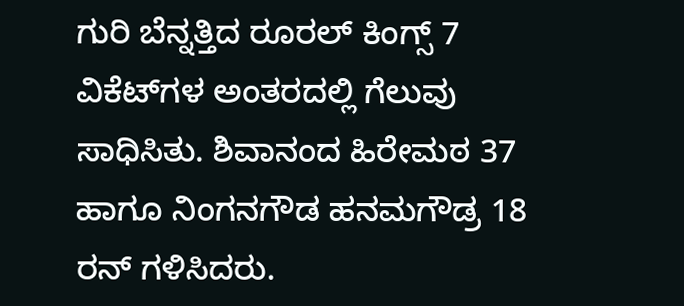ಗುರಿ ಬೆನ್ನತ್ತಿದ ರೂರಲ್‌ ಕಿಂಗ್ಸ್‌ 7 ವಿಕೆಟ್‌ಗಳ ಅಂತರದಲ್ಲಿ ಗೆಲುವು ಸಾಧಿಸಿತು. ಶಿವಾನಂದ ಹಿರೇಮಠ 37 ಹಾಗೂ ನಿಂಗನಗೌಡ ಹನಮಗೌಡ್ರ 18 ರನ್‌ ಗಳಿಸಿದರು.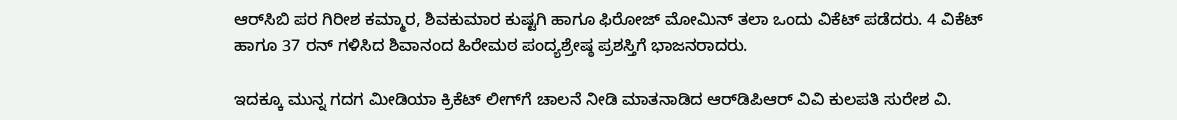ಆರ್‌ಸಿಬಿ ಪರ ಗಿರೀಶ ಕಮ್ಮಾರ, ಶಿವಕುಮಾರ ಕುಷ್ಟಗಿ ಹಾಗೂ ಫಿರೋಜ್‌ ಮೋಮಿನ್‌ ತಲಾ ಒಂದು ವಿಕೆಟ್‌ ಪಡೆದರು. 4 ವಿಕೆಟ್‌ ಹಾಗೂ 37 ರನ್‌ ಗಳಿಸಿದ ಶಿವಾನಂದ ಹಿರೇಮಠ ಪಂದ್ಯಶ್ರೇಷ್ಠ ಪ್ರಶಸ್ತಿಗೆ ಭಾಜನರಾದರು.

ಇದಕ್ಕೂ ಮುನ್ನ ಗದಗ ಮೀಡಿಯಾ ಕ್ರಿಕೆಟ್‌ ಲೀಗ್‌ಗೆ ಚಾಲನೆ ನೀಡಿ ಮಾತನಾಡಿದ ಆರ್‌ಡಿಪಿಆರ್‌ ವಿವಿ ಕುಲಪತಿ ಸುರೇಶ ವಿ.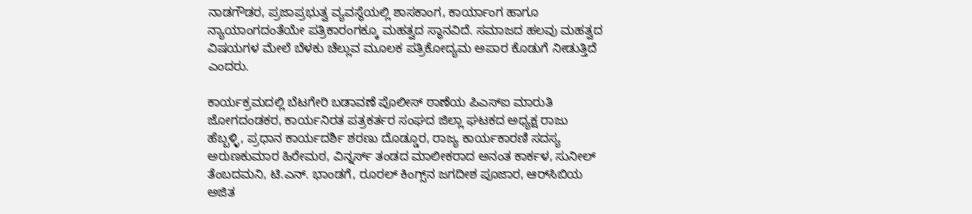ನಾಡಗೌಡರ, ಪ್ರಜಾಪ್ರಭುತ್ವ ವ್ಯವಸ್ಥೆಯಲ್ಲಿ ಶಾಸಕಾಂಗ, ಕಾರ್ಯಾಂಗ ಹಾಗೂ ನ್ಯಾಯಾಂಗದಂತೆಯೇ ಪತ್ರಿಕಾರಂಗಕ್ಕೂ ಮಹತ್ವದ ಸ್ಥಾನವಿದೆ. ಸಮಾಜದ ಹಲವು ಮಹತ್ವದ ವಿಷಯಗಳ ಮೇಲೆ ಬೆಳಕು ಚೆಲ್ಲುವ ಮೂಲಕ ಪತ್ರಿಕೋದ್ಯಮ ಅಪಾರ ಕೊಡುಗೆ ನೀಡುತ್ತಿದೆ ಎಂದರು.

ಕಾರ್ಯಕ್ರಮದಲ್ಲಿ ಬೆಟಗೇರಿ ಬಡಾವಣೆ ಪೊಲೀಸ್ ಠಾಣೆಯ ಪಿಎಸ್ಐ ಮಾರುತಿ ಜೋಗದಂಡಕರ, ಕಾರ್ಯನಿರತ ಪತ್ರಕರ್ತರ ಸಂಘದ ಜಿಲ್ಲಾ ಘಟಕದ ಅಧ್ಯಕ್ಷ ರಾಜು ಹೆಬ್ಬಳ್ಳಿ, ಪ್ರಧಾನ ಕಾರ್ಯದರ್ಶಿ ಶರಣು ದೊಡ್ಡೂರ, ರಾಜ್ಯ ಕಾರ್ಯಕಾರಣಿ ಸದಸ್ಯ ಅರುಣಕುಮಾರ ಹಿರೇಮಠ, ವಿನ್ನರ್ಸ್‌ ತಂಡದ ಮಾಲೀಕರಾದ ಅನಂತ ಕಾರ್ಕಳ, ಸುನೀಲ್ ತೆಂಬದಮನಿ, ಟಿ.ಎನ್. ಭಾಂಡಗೆ, ರೂರಲ್‌ ಕಿಂಗ್ಸ್‌ನ ಜಗದೀಶ ಪೂಜಾರ, ಆರ್‌ಸಿಬಿಯ ಅಜಿತ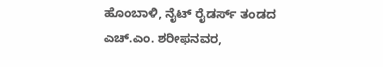ಹೊಂಬಾಳಿ, ನೈಟ್‌ ರೈಡರ್ಸ್‌ ತಂಡದ ಎಚ್.ಎಂ. ಶರೀಫನವರ,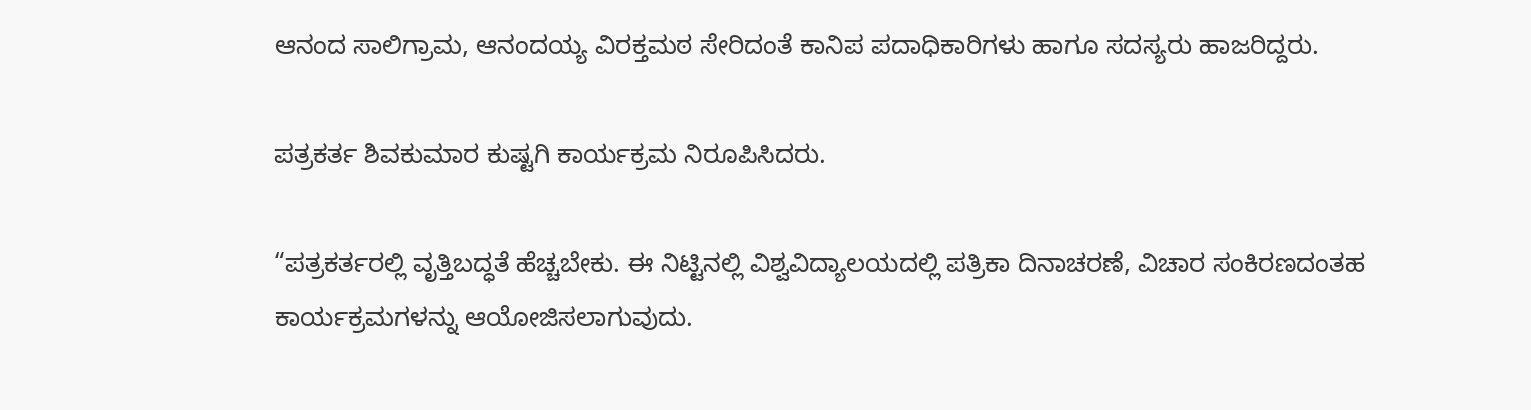ಆನಂದ ಸಾಲಿಗ್ರಾಮ, ಆನಂದಯ್ಯ ವಿರಕ್ತಮಠ ಸೇರಿದಂತೆ ಕಾನಿಪ ಪದಾಧಿಕಾರಿಗಳು ಹಾಗೂ ಸದಸ್ಯರು ಹಾಜರಿದ್ದರು.

ಪತ್ರಕರ್ತ ಶಿವಕುಮಾರ ಕುಷ್ಟಗಿ ಕಾರ್ಯಕ್ರಮ ನಿರೂಪಿಸಿದರು.

“ಪತ್ರಕರ್ತರಲ್ಲಿ ವೃತ್ತಿಬದ್ಧತೆ ಹೆಚ್ಚಬೇಕು. ಈ ನಿಟ್ಟಿನಲ್ಲಿ ವಿಶ್ವವಿದ್ಯಾಲಯದಲ್ಲಿ ಪತ್ರಿಕಾ ದಿನಾಚರಣೆ, ವಿಚಾರ ಸಂಕಿರಣದಂತಹ ಕಾರ್ಯಕ್ರಮಗಳನ್ನು ಆಯೋಜಿಸಲಾಗುವುದು.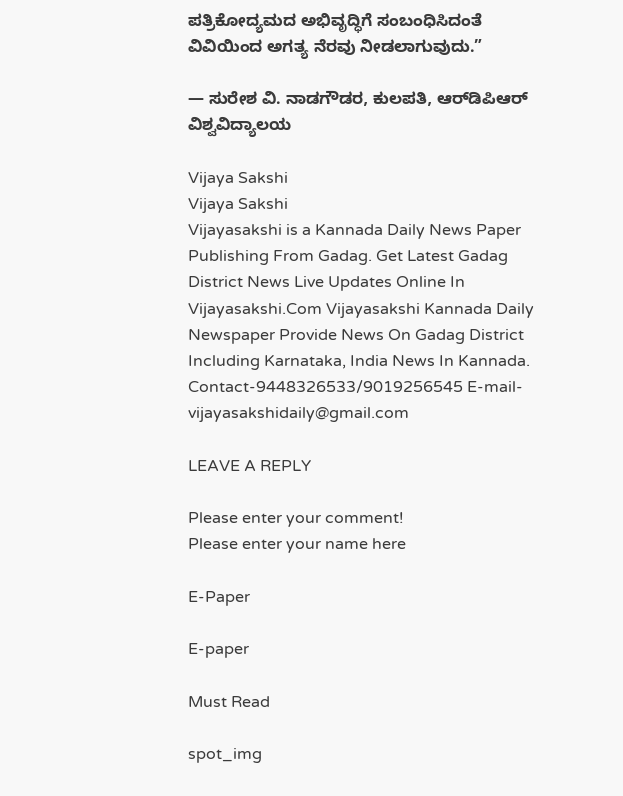ಪತ್ರಿಕೋದ್ಯಮದ ಅಭಿವೃದ್ಧಿಗೆ ಸಂಬಂಧಿಸಿದಂತೆ ವಿವಿಯಿಂದ ಅಗತ್ಯ ನೆರವು ನೀಡಲಾಗುವುದು.”

— ಸುರೇಶ ವಿ. ನಾಡಗೌಡರ, ಕುಲಪತಿ, ಆರ್‌ಡಿಪಿಆರ್‌ ವಿಶ್ವವಿದ್ಯಾಲಯ

Vijaya Sakshi
Vijaya Sakshi
Vijayasakshi is a Kannada Daily News Paper Publishing From Gadag. Get Latest Gadag District News Live Updates Online In Vijayasakshi.Com Vijayasakshi Kannada Daily Newspaper Provide News On Gadag District Including Karnataka, India News In Kannada. Contact-9448326533/9019256545 E-mail-vijayasakshidaily@gmail.com

LEAVE A REPLY

Please enter your comment!
Please enter your name here

E-Paper

E-paper

Must Read

spot_img